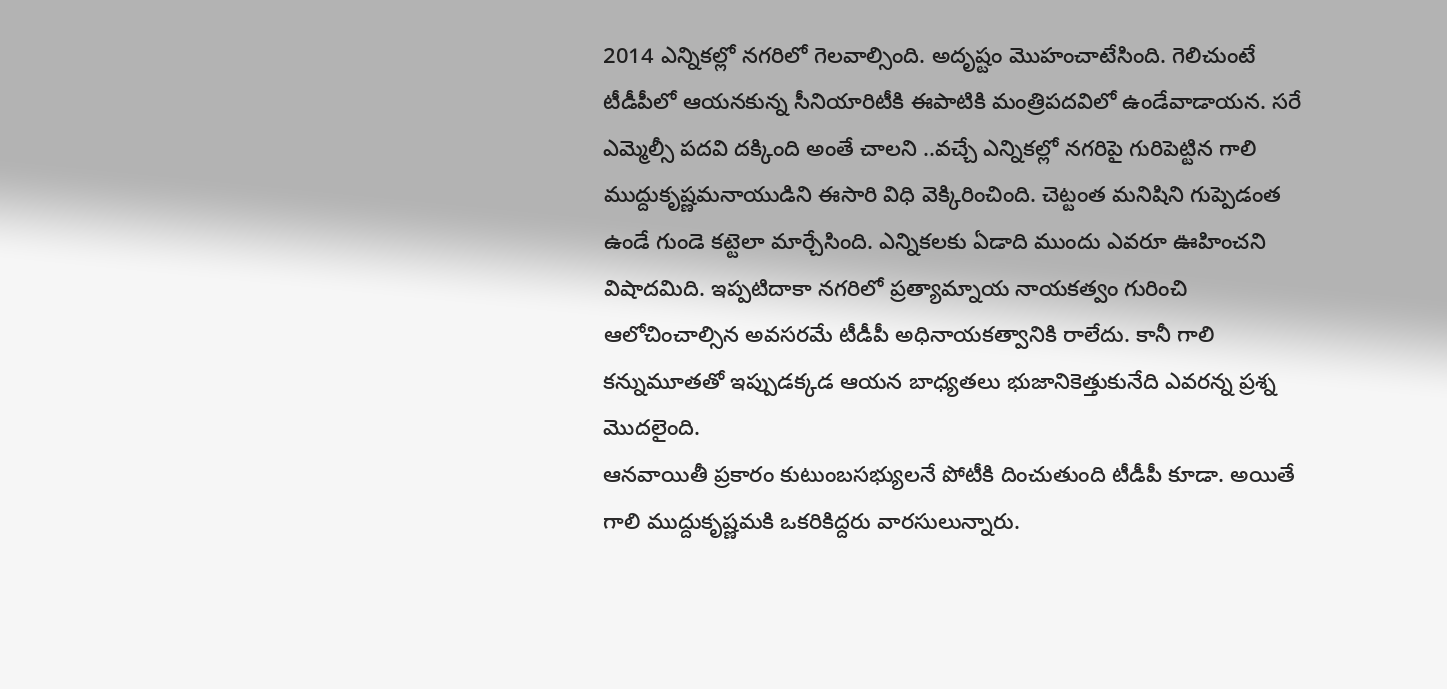2014 ఎన్నికల్లో నగరిలో గెలవాల్సింది. అదృష్టం మొహంచాటేసింది. గెలిచుంటే టీడీపీలో ఆయనకున్న సీనియారిటీకి ఈపాటికి మంత్రిపదవిలో ఉండేవాడాయన. సరే ఎమ్మెల్సీ పదవి దక్కింది అంతే చాలని ..వచ్చే ఎన్నికల్లో నగరిపై గురిపెట్టిన గాలి ముద్దుకృష్ణమనాయుడిని ఈసారి విధి వెక్కిరించింది. చెట్టంత మనిషిని గుప్పెడంత ఉండే గుండె కట్టెలా మార్చేసింది. ఎన్నికలకు ఏడాది ముందు ఎవరూ ఊహించని విషాదమిది. ఇప్పటిదాకా నగరిలో ప్రత్యామ్నాయ నాయకత్వం గురించి ఆలోచించాల్సిన అవసరమే టీడీపీ అధినాయకత్వానికి రాలేదు. కానీ గాలి కన్నుమూతతో ఇప్పుడక్కడ ఆయన బాధ్యతలు భుజానికెత్తుకునేది ఎవరన్న ప్రశ్న మొదలైంది.
ఆనవాయితీ ప్రకారం కుటుంబసభ్యులనే పోటీకి దించుతుంది టీడీపీ కూడా. అయితే గాలి ముద్దుకృష్ణమకి ఒకరికిద్దరు వారసులున్నారు.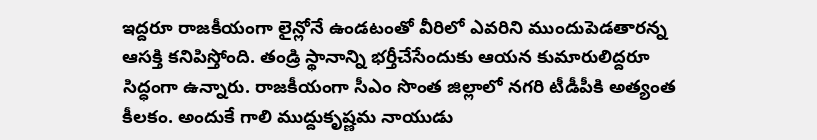ఇద్దరూ రాజకీయంగా లైన్లోనే ఉండటంతో వీరిలో ఎవరిని ముందుపెడతారన్న ఆసక్తి కనిపిస్తోంది. తండ్రి స్థానాన్ని భర్తీచేసేందుకు ఆయన కుమారులిద్దరూ సిద్ధంగా ఉన్నారు. రాజకీయంగా సీఎం సొంత జిల్లాలో నగరి టీడీపీకి అత్యంత కీలకం. అందుకే గాలి ముద్దుకృష్ణమ నాయుడు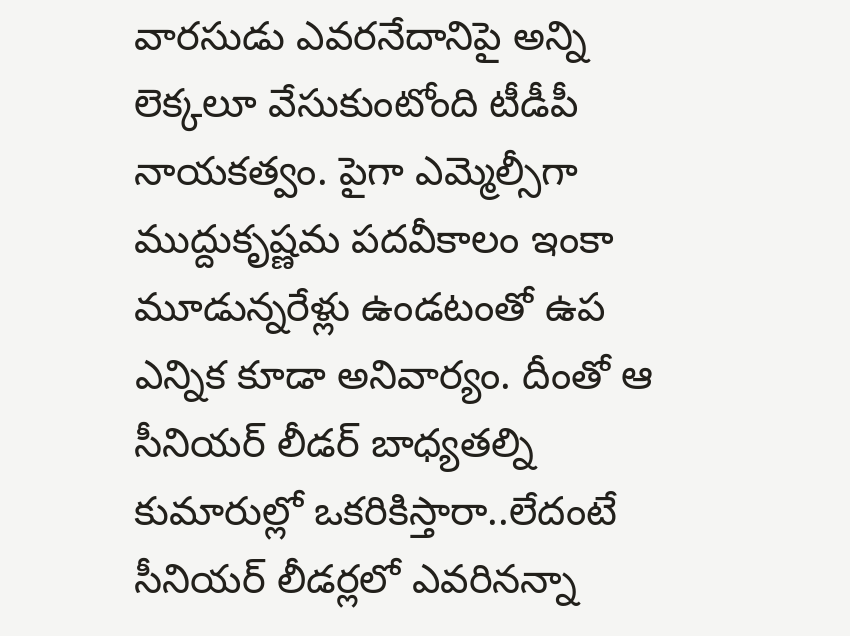వారసుడు ఎవరనేదానిపై అన్ని లెక్కలూ వేసుకుంటోంది టీడీపీ నాయకత్వం. పైగా ఎమ్మెల్సీగా ముద్దుకృష్ణమ పదవీకాలం ఇంకా మూడున్నరేళ్లు ఉండటంతో ఉప ఎన్నిక కూడా అనివార్యం. దీంతో ఆ సీనియర్ లీడర్ బాధ్యతల్ని కుమారుల్లో ఒకరికిస్తారా..లేదంటే సీనియర్ లీడర్లలో ఎవరినన్నా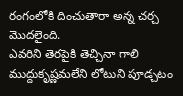రంగంలోకి దించుతారా అన్న చర్చ మొదలైంది.
ఎవరిని తెరపైకి తెచ్చినా గాలి ముద్దుకృష్ణమలేని లోటుని పూడ్చటం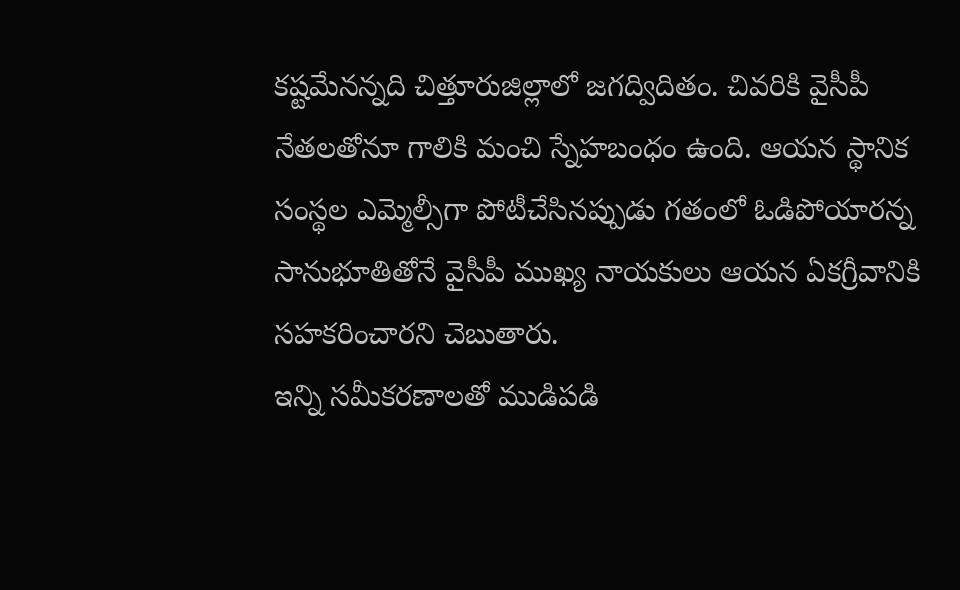కష్టమేనన్నది చిత్తూరుజిల్లాలో జగద్విదితం. చివరికి వైసీపీ నేతలతోనూ గాలికి మంచి స్నేహబంధం ఉంది. ఆయన స్థానిక సంస్థల ఎమ్మెల్సీగా పోటీచేసినప్పుడు గతంలో ఓడిపోయారన్న సానుభూతితోనే వైసీపీ ముఖ్య నాయకులు ఆయన ఏకగ్రీవానికి సహకరించారని చెబుతారు.
ఇన్ని సమీకరణాలతో ముడిపడి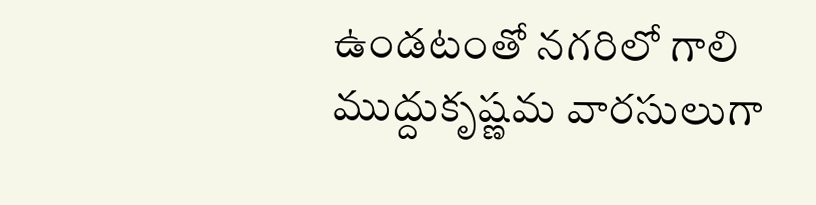ఉండటంతో నగరిలో గాలి ముద్దుకృష్ణమ వారసులుగా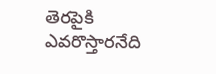తెరపైకి ఎవరొస్తారనేది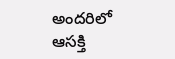అందరిలో ఆసక్తి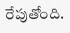రేపుతోంది.